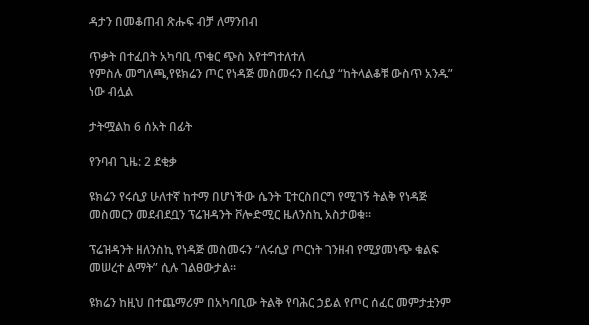ዳታን በመቆጠብ ጽሑፍ ብቻ ለማንበብ

ጥቃት በተፈበት አካባቢ ጥቁር ጭስ እየተግተለተለ
የምስሉ መግለጫ,የዩክሬን ጦር የነዳጅ መስመሩን በሩሲያ “ከትላልቆቹ ውስጥ አንዱ” ነው ብሏል

ታትሟልከ 6 ሰአት በፊት

የንባብ ጊዜ: 2 ደቂቃ

ዩክሬን የሩሲያ ሁለተኛ ከተማ በሆነችው ሴንት ፒተርስበርግ የሚገኝ ትልቅ የነዳጅ መስመርን መደብደቧን ፕሬዝዳንት ቮሎድሚር ዜለንስኪ አስታወቁ።

ፕሬዝዳንት ዘለንስኪ የነዳጅ መስመሩን “ለሩሲያ ጦርነት ገንዘብ የሚያመነጭ ቁልፍ መሠረተ ልማት” ሲሉ ገልፀውታል።

ዩክሬን ከዚህ በተጨማሪም በአካባቢው ትልቅ የባሕር ኃይል የጦር ሰፈር መምታቷንም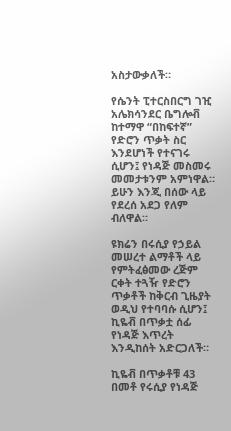አስታውቃለች።

የሴንት ፒተርስበርግ ገዢ አሌክሳንደር ቤግሎቭ ከተማዋ “በከፍተኛ” የድሮን ጥቃት ስር እንደሆነች የተናገሩ ሲሆን፤ የነዳጅ መስመሩ መመታቱንም አምነዋል። ይሁን እንጂ በሰው ላይ የደረሰ አደጋ የለም ብለዋል።

ዩክሬን በሩሲያ የኃይል መሠረተ ልማቶች ላይ የምትፈፅመው ረጅም ርቀት ተጓዥ የድሮን ጥቃቶች ከቅርብ ጊዜያት ወዲህ የተባባሱ ሲሆን፤ ኪዬቭ በጥቃቷ ሰፊ የነዳጅ እጥረት እንዲከሰት አድርጋለች።

ኪዬቭ በጥቃቶቹ 43 በመቶ የሩሲያ የነዳጅ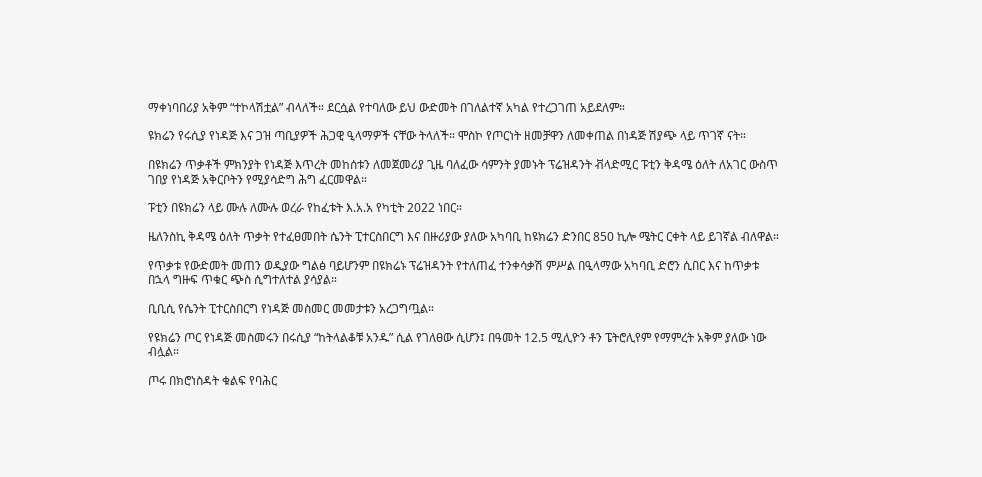ማቀነባበሪያ አቅም “ተኮላሽቷል” ብላለች። ደርሷል የተባለው ይህ ውድመት በገለልተኛ አካል የተረጋገጠ አይደለም።

ዩክሬን የሩሲያ የነዳጅ እና ጋዝ ጣቢያዎች ሕጋዊ ዒላማዎች ናቸው ትላለች። ሞስኮ የጦርነት ዘመቻዋን ለመቀጠል በነዳጅ ሽያጭ ላይ ጥገኛ ናት።

በዩክሬን ጥቃቶች ምክንያት የነዳጅ እጥረት መከሰቱን ለመጀመሪያ ጊዜ ባለፈው ሳምንት ያመኑት ፕሬዝዳንት ቭላድሚር ፑቲን ቅዳሜ ዕለት ለአገር ውስጥ ገበያ የነዳጅ አቅርቦትን የሚያሳድግ ሕግ ፈርመዋል።

ፑቲን በዩክሬን ላይ ሙሉ ለሙሉ ወረራ የከፈቱት እ.አ.አ የካቲት 2022 ነበር።

ዜለንስኪ ቅዳሜ ዕለት ጥቃት የተፈፀመበት ሴንት ፒተርስበርግ እና በዙሪያው ያለው አካባቢ ከዩክሬን ድንበር 850 ኪሎ ሜትር ርቀት ላይ ይገኛል ብለዋል።

የጥቃቱ የውድመት መጠን ወዲያው ግልፅ ባይሆንም በዩክሬኑ ፕሬዝዳንት የተለጠፈ ተንቀሳቃሽ ምሥል በዒላማው አካባቢ ድሮን ሲበር እና ከጥቃቱ በኋላ ግዙፍ ጥቁር ጭስ ሲግተለተል ያሳያል።

ቢቢሲ የሴንት ፒተርስበርግ የነዳጅ መስመር መመታቱን አረጋግጧል።

የዩክሬን ጦር የነዳጅ መስመሩን በሩሲያ “ከትላልቆቹ አንዱ” ሲል የገለፀው ሲሆን፤ በዓመት 12.5 ሚሊዮን ቶን ፔትሮሊየም የማምረት አቅም ያለው ነው ብሏል።

ጦሩ በክሮነስዳት ቁልፍ የባሕር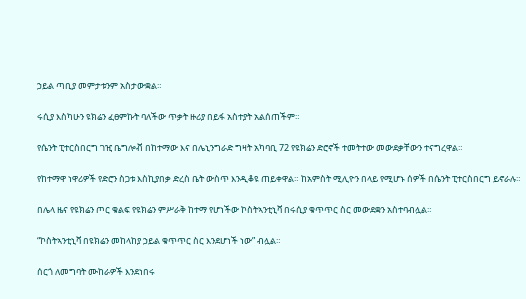ኃይል ጣቢያ መምታቱንም አስታውቋል።

ሩሲያ እስካሁን ዩክሬን ፈፀምኩት ባለችው ጥቃት ዙሪያ በይፋ አስተያት አልሰጠችም።

የሴንት ፒተርስበርግ ገዢ ቤግሎቭ በከተማው እና በሌኒንግራድ ግዛት አካባቢ 72 የዩክሬን ድሮኖች ተመትተው መውደቃቸውን ተናግረዋል።

የከተማዋ ነዋሪዎች የድሮን ስጋቱ እስኪያበቃ ድረስ ቤት ውስጥ እንዲቆዩ ጠይቀዋል። ከአምስት ሚሊዮን በላይ የሚሆኑ ሰዎች በሴንት ፒተርስበርግ ይኖራሉ።

በሌላ ዜና የዩክሬን ጦር ቁልፍ የዩክሬን ምሥራቅ ከተማ የሆነችው ኮስትኣንቲኒቫ በሩሲያ ቁጥጥር ስር መውደቋን አስተባብሏል።

“ኮስትኣንቲኒቫ በዩክሬን መከላከያ ኃይል ቁጥጥር ስር እንደሆነች ነው” ብሏል።

ሰርጎ ለመግባት ሙከራዎች እንደነበሩ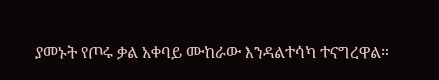ያመኑት የጦሩ ቃል አቀባይ ሙከራው እንዳልተሳካ ተናግረዋል።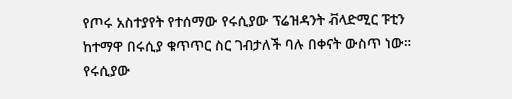የጦሩ አስተያየት የተሰማው የሩሲያው ፕሬዝዳንት ቭላድሚር ፑቲን ከተማዋ በሩሲያ ቁጥጥር ስር ገብታለች ባሉ በቀናት ውስጥ ነው። የሩሲያው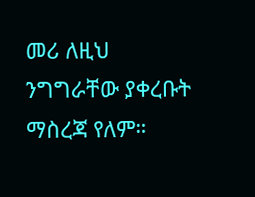መሪ ለዚህ ንግግራቸው ያቀረቡት ማስረጃ የለም።